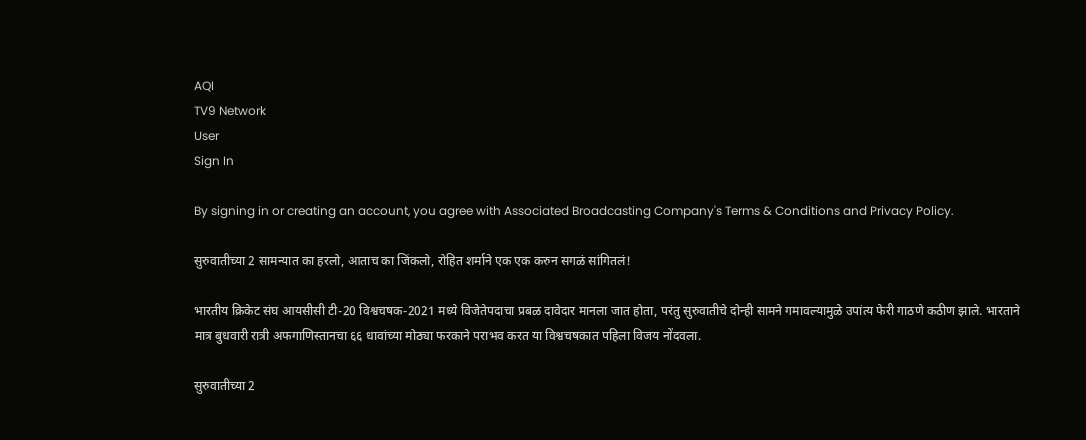AQI
TV9 Network
User
Sign In

By signing in or creating an account, you agree with Associated Broadcasting Company's Terms & Conditions and Privacy Policy.

सुरुवातीच्या 2 सामन्यात का हरलो, आताच का जिंकलो, रोहित शर्माने एक एक करुन सगळं सांगितलं!

भारतीय क्रिकेट संघ आयसीसी टी-20 विश्वचषक-2021 मध्ये विजेतेपदाचा प्रबळ दावेदार मानला जात होता, परंतु सुरुवातीचे दोन्ही सामने गमावल्यामुळे उपांत्य फेरी गाठणे कठीण झाले. भारताने मात्र बुधवारी रात्री अफगाणिस्तानचा ६६ धावांच्या मोठ्या फरकाने पराभव करत या विश्वचषकात पहिला विजय नोंदवला.

सुरुवातीच्या 2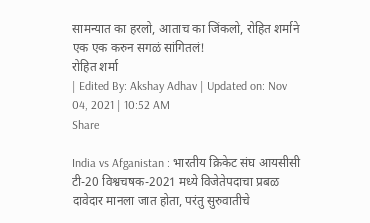सामन्यात का हरलो, आताच का जिंकलो, रोहित शर्माने एक एक करुन सगळं सांगितलं!
रोहित शर्मा
| Edited By: Akshay Adhav | Updated on: Nov 04, 2021 | 10:52 AM
Share

India vs Afganistan : भारतीय क्रिकेट संघ आयसीसी टी-20 विश्वचषक-2021 मध्ये विजेतेपदाचा प्रबळ दावेदार मानला जात होता, परंतु सुरुवातीचे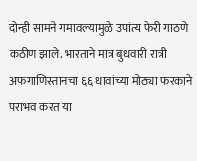दोन्ही सामने गमावल्यामुळे उपांत्य फेरी गाठणे कठीण झाले. भारताने मात्र बुधवारी रात्री अफगाणिस्तानचा ६६ धावांच्या मोठ्या फरकाने पराभव करत या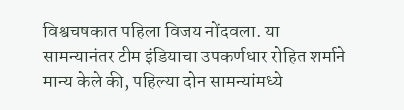विश्वचषकात पहिला विजय नोंदवला. या सामन्यानंतर टीम इंडियाचा उपकर्णधार रोहित शर्माने मान्य केले की, पहिल्या दोन सामन्यांमध्ये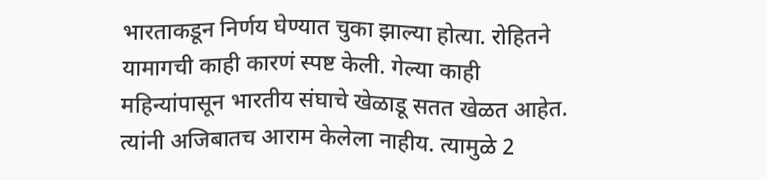भारताकडून निर्णय घेण्यात चुका झाल्या होत्या. रोहितने यामागची काही कारणं स्पष्ट केली. गेल्या काही महिन्यांपासून भारतीय संघाचे खेळाडू सतत खेळत आहेत. त्यांनी अजिबातच आराम केलेला नाहीय. त्यामुळे 2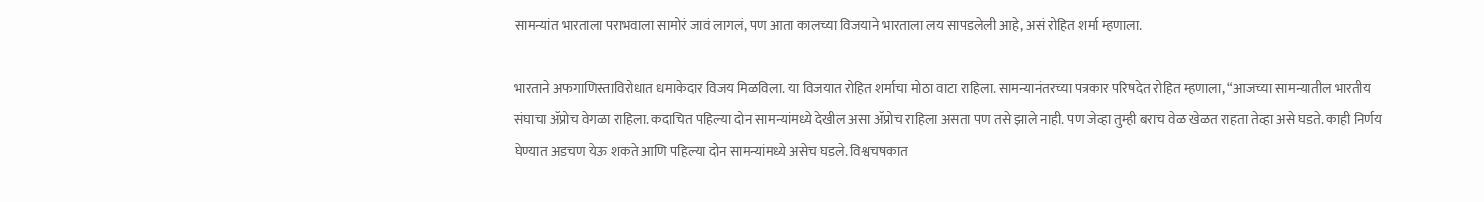सामन्यांत भारताला पराभवाला सामोरं जावं लागलं, पण आता कालच्या विजयाने भारताला लय सापडलेली आहे, असं रोहित शर्मा म्हणाला.

भारताने अफगाणिस्ताविरोधात धमाकेदार विजय मिळविला. या विजयात रोहित शर्माचा मोठा वाटा राहिला. सामन्यानंतरच्या पत्रकार परिषदेत रोहित म्हणाला, “आजच्या सामन्यातील भारतीय संघाचा ॲप्रोच वेगळा राहिला. कदाचित पहिल्या दोन सामन्यांमध्ये देखील असा ॲप्रोच राहिला असता पण तसे झाले नाही. पण जेव्हा तुम्ही बराच वेळ खेळत राहता तेव्हा असे घडते. काही निर्णय घेण्यात अडचण येऊ शकते आणि पहिल्या दोन सामन्यांमध्ये असेच घडले. विश्वचषकात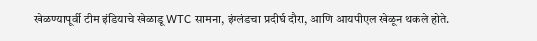खेळण्यापूर्वी टीम इंडियाचे खेळाडू WTC सामना, इंग्लंडचा प्रदीर्घ दौरा, आणि आयपीएल खेळून थकले होते.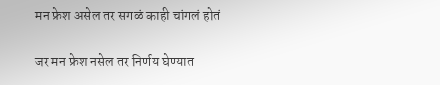मन फ्रेश असेल तर सगळं काही चांगलं होतं

जर मन फ्रेश नसेल तर निर्णय घेण्यात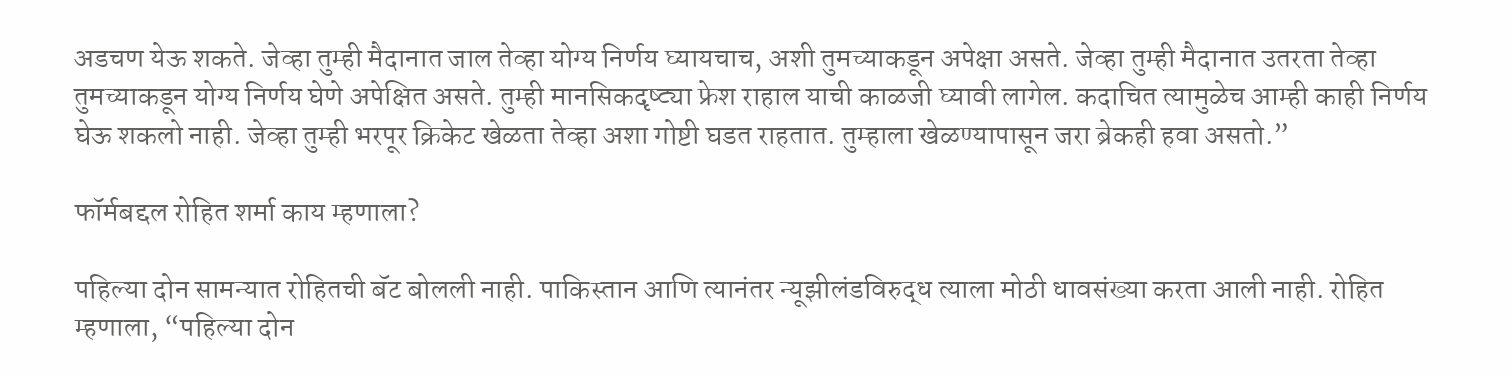अडचण येऊ शकते. जेव्हा तुम्ही मैदानात जाल तेव्हा योग्य निर्णय घ्यायचाच, अशी तुमच्याकडून अपेक्षा असते. जेव्हा तुम्ही मैदानात उतरता तेव्हा तुमच्याकडून योग्य निर्णय घेणे अपेक्षित असते. तुम्ही मानसिकदृष्ट्या फ्रेश राहाल याची काळजी घ्यावी लागेल. कदाचित त्यामुळेच आम्ही काही निर्णय घेऊ शकलो नाही. जेव्हा तुम्ही भरपूर क्रिकेट खेळता तेव्हा अशा गोष्टी घडत राहतात. तुम्हाला खेळण्यापासून जरा ब्रेकही हवा असतो.”

फॉर्मबद्दल रोहित शर्मा काय म्हणाला?

पहिल्या दोन सामन्यात रोहितची बॅट बोलली नाही. पाकिस्तान आणि त्यानंतर न्यूझीलंडविरुद्ध त्याला मोठी धावसंख्या करता आली नाही. रोहित म्हणाला, “पहिल्या दोन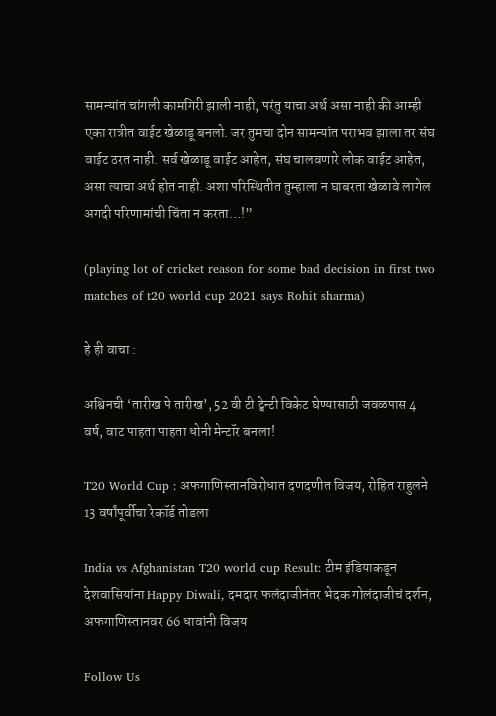सामन्यांत चांगली कामगिरी झाली नाही, परंतु याचा अर्थ असा नाही की आम्ही एका रात्रीत वाईट खेळाडू बनलो. जर तुमचा दोन सामन्यांत पराभव झाला तर संघ वाईट ठरत नाही. सर्व खेळाडू वाईट आहेत, संघ चालवणारे लोक वाईट आहेत, असा त्याचा अर्थ होत नाही. अशा परिस्थितीत तुम्हाला न घाबरता खेळावे लागेल अगदी परिणामांची चिंता न करता…!”

(playing lot of cricket reason for some bad decision in first two matches of t20 world cup 2021 says Rohit sharma)

हे ही वाचा :

अश्विनची ‘तारीख पे तारीख’, 52 वी टी ट्वेन्टी विकेट घेण्यासाठी जवळपास 4 वर्ष, वाट पाहता पाहता धोनी मेन्टॉर बनला!

T20 World Cup : अफगाणिस्तानविरोधात दणदणीत विजय, रोहित राहुलने 13 वर्षांपूर्वीचा रेकॉर्ड तोडला

India vs Afghanistan T20 world cup Result: टीम इंडियाकडून देशवासियांना Happy Diwali, दमदार फलंदाजीनंतर भेदक गोलंदाजीचं दर्शन, अफगाणिस्तानवर 66 धावांनी विजय

Follow Us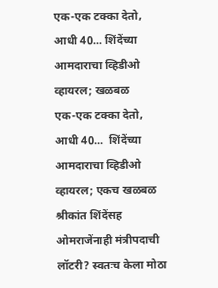एक-एक टक्का देतो, आधी 40... शिंदेंच्या आमदाराचा व्हिडीओ व्हायरल; खळबळ
एक-एक टक्का देतो, आधी 40...  शिंदेंच्या आमदाराचा व्हिडीओ व्हायरल; एकच खळबळ
श्रीकांत शिंदेंसह ओमराजेंनाही मंत्रीपदाची लॉटरी? स्वतःच केला मोठा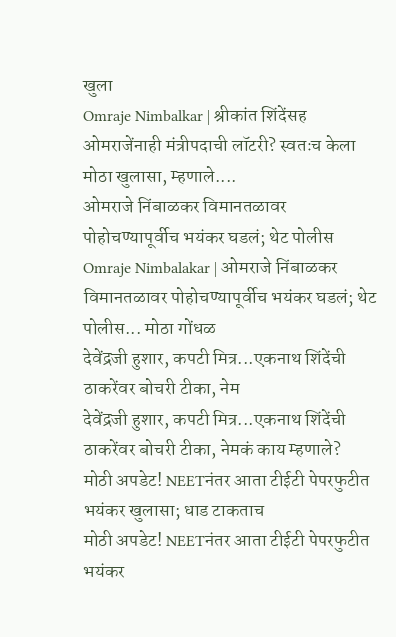खुला
Omraje Nimbalkar | श्रीकांत शिंदेंसह ओमराजेंनाही मंत्रीपदाची लॉटरी? स्वतःच केला मोठा खुलासा, म्हणाले....
ओमराजे निंबाळकर विमानतळावर पोहोचण्यापूर्वीच भयंकर घडलं; थेट पोलीस
Omraje Nimbalakar | ओमराजे निंबाळकर विमानतळावर पोहोचण्यापूर्वीच भयंकर घडलं; थेट पोलीस... मोठा गोंधळ
देवेंद्रजी हुशार, कपटी मित्र...एकनाथ शिंदेंची ठाकरेंवर बोचरी टीका, नेम
देवेंद्रजी हुशार, कपटी मित्र...एकनाथ शिंदेंची ठाकरेंवर बोचरी टीका, नेमकं काय म्हणाले?
मोठी अपडेट! NEETनंतर आता टीईटी पेपरफुटीत भयंकर खुलासा; धाड टाकताच
मोठी अपडेट! NEETनंतर आता टीईटी पेपरफुटीत भयंकर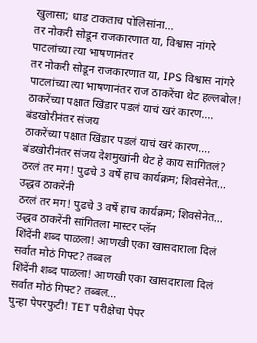खुलासा; धाड टाकताच पोलिसांना...
तर नोकरी सोडून राजकारणात या, विश्वास नांगरे पाटलांच्या त्या भाषणानंतर
तर नोकरी सोडून राजकारणात या, IPS विश्वास नांगरे पाटलांच्या त्या भाषणानंतर राज ठाकरेंचा थेट हल्लबोल!
ठाकरेंच्या पक्षात खिंडार पडलं याचं खरं कारण.... बंडखोरीनंतर संजय
ठाकरेंच्या पक्षात खिंडार पडलं याचं खरं कारण.... बंडखोरीनंतर संजय देशमुखांनी थेट हे काय सांगितलं?
ठरलं तर मग! पुढचे 3 वर्षे हाच कार्यक्रम; शिवसेनेत... उद्धव ठाकरेंनी
ठरलं तर मग! पुढचे 3 वर्षे हाच कार्यक्रम; शिवसेनेत... उद्धव ठाकरेंनी सांगितला मास्टर प्लॅन
शिंदेंनी शब्द पाळला! आणखी एका खासदाराला दिलं सर्वात मोठं गिफ्ट? तब्बल
शिंदेंनी शब्द पाळला! आणखी एका खासदाराला दिलं सर्वात मोठं गिफ्ट? तब्बल...
पुन्हा पेपरफुटी! TET परीक्षेचा पेपर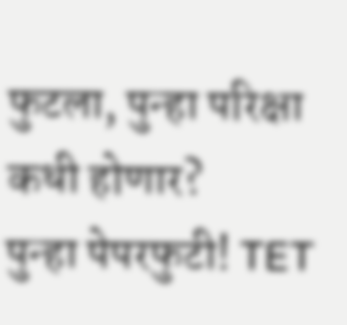फुटला, पुन्हा परिक्षा कधी होणार?
पुन्हा पेपरफुटी! TET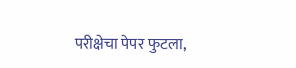परीक्षेचा पेपर फुटला,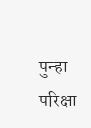पुन्हा परिक्षा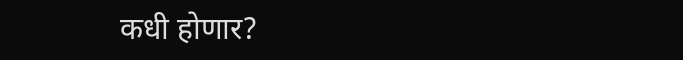कधी होणार?